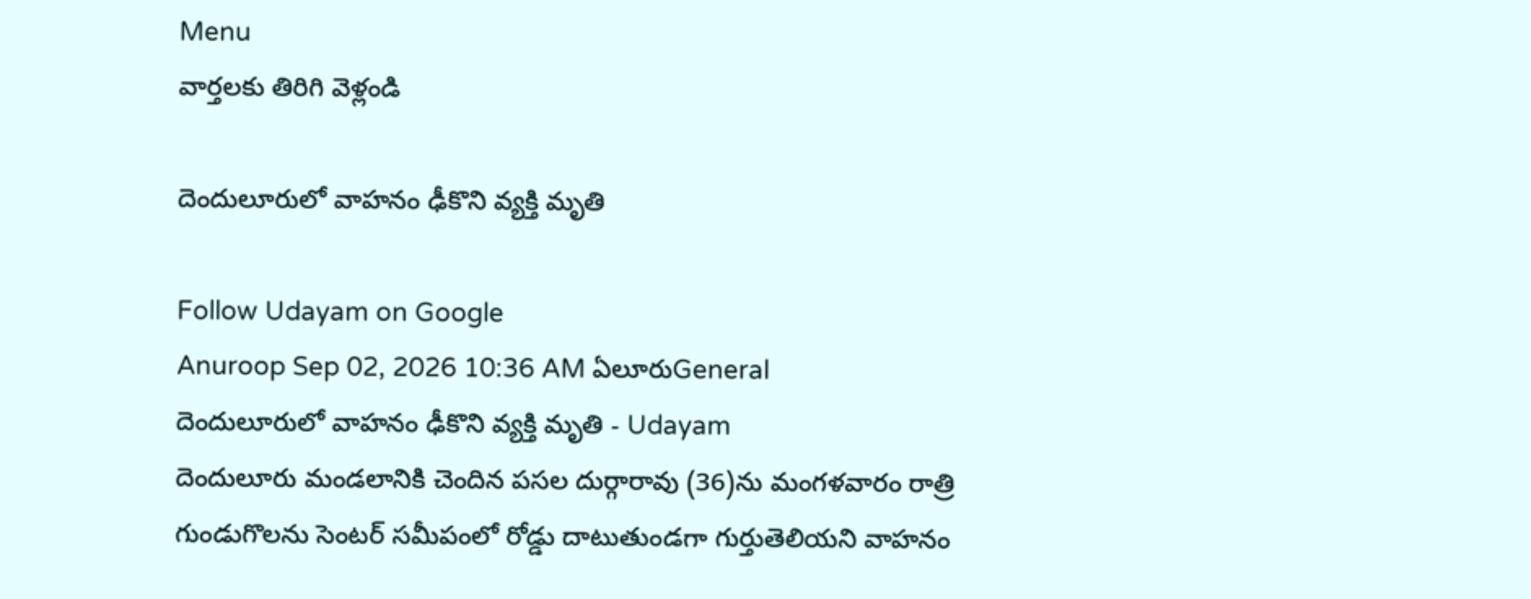Menu
వార్తలకు తిరిగి వెళ్లండి

దెందులూరులో వాహనం ఢీకొని వ్యక్తి మృతి

Follow Udayam on Google
Anuroop Sep 02, 2026 10:36 AM ఏలూరుGeneral
దెందులూరులో వాహనం ఢీకొని వ్యక్తి మృతి - Udayam
దెందులూరు మండలానికి చెందిన పసల దుర్గారావు (36)ను మంగళవారం రాత్రి గుండుగొలను సెంటర్‌ సమీపంలో రోడ్డు దాటుతుండగా గుర్తుతెలియని వాహనం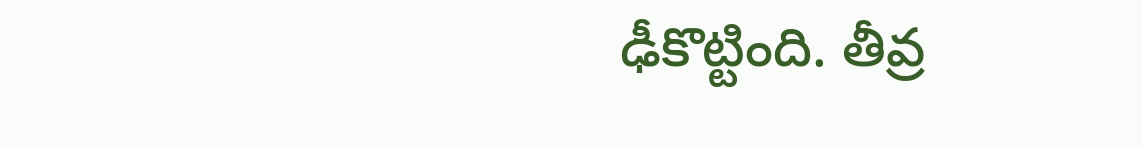ఢీకొట్టింది. తీవ్ర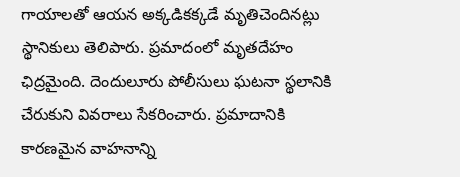గాయాలతో ఆయన అక్కడికక్కడే మృతిచెందినట్లు స్థానికులు తెలిపారు. ప్రమాదంలో మృతదేహం ఛిద్రమైంది. దెందులూరు పోలీసులు ఘటనా స్థలానికి చేరుకుని వివరాలు సేకరించారు. ప్రమాదానికి కారణమైన వాహనాన్ని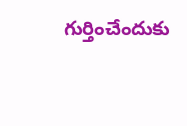గుర్తించేందుకు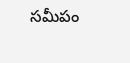సమీపం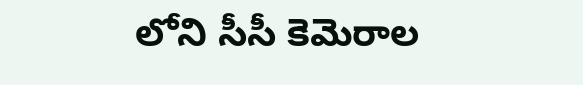లోని సీసీ కెమెరాల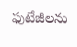ఫుటేజీలను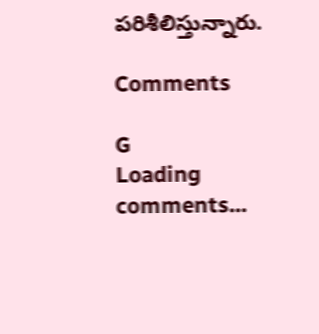పరిశీలిస్తున్నారు.

Comments

G
Loading comments...